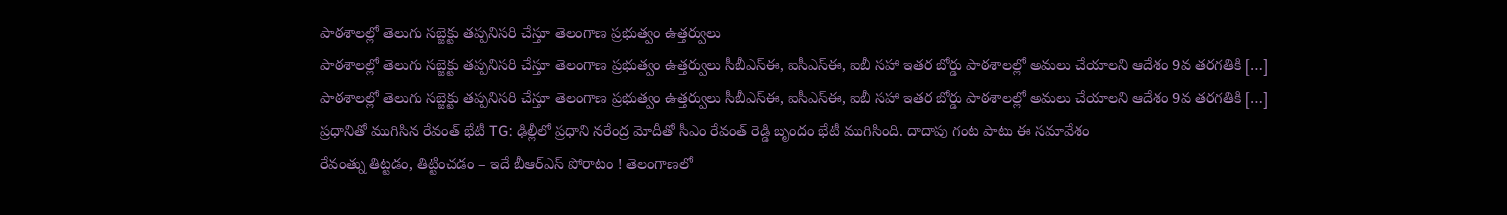పాఠశాలల్లో తెలుగు సబ్జెక్టు తప్పనిసరి చేస్తూ తెలంగాణ ప్రభుత్వం ఉత్తర్వులు
పాఠశాలల్లో తెలుగు సబ్జెక్టు తప్పనిసరి చేస్తూ తెలంగాణ ప్రభుత్వం ఉత్తర్వులు సీబీఎస్ఈ, ఐసీఎస్ఈ, ఐబీ సహా ఇతర బోర్డు పాఠశాలల్లో అమలు చేయాలని ఆదేశం 9వ తరగతికి […]
పాఠశాలల్లో తెలుగు సబ్జెక్టు తప్పనిసరి చేస్తూ తెలంగాణ ప్రభుత్వం ఉత్తర్వులు సీబీఎస్ఈ, ఐసీఎస్ఈ, ఐబీ సహా ఇతర బోర్డు పాఠశాలల్లో అమలు చేయాలని ఆదేశం 9వ తరగతికి […]
ప్రధానితో ముగిసిన రేవంత్ భేటీ TG: ఢిల్లీలో ప్రధాని నరేంద్ర మోదీతో సీఎం రేవంత్ రెడ్డి బృందం భేటీ ముగిసింది. దాదాపు గంట పాటు ఈ సమావేశం
రేవంత్ను తిట్టడం, తిట్టించడం – ఇదే బీఆర్ఎస్ పోరాటం ! తెలంగాణలో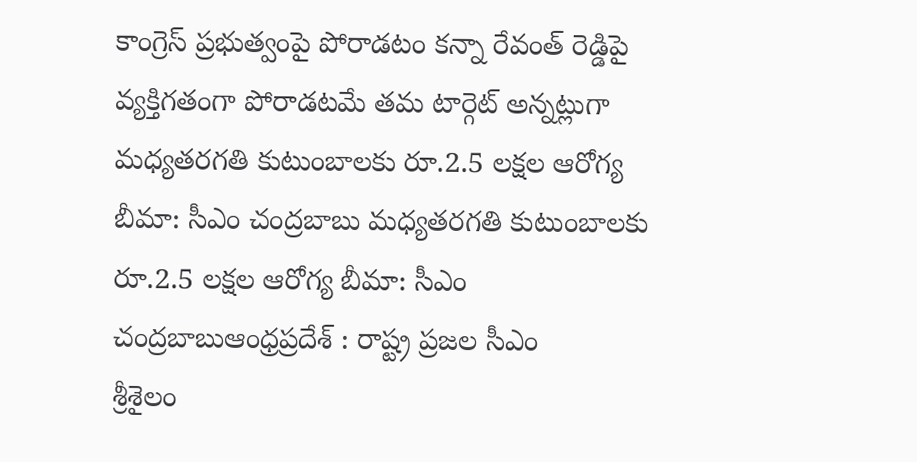కాంగ్రెస్ ప్రభుత్వంపై పోరాడటం కన్నా రేవంత్ రెడ్డిపై వ్యక్తిగతంగా పోరాడటమే తమ టార్గెట్ అన్నట్లుగా
మధ్యతరగతి కుటుంబాలకు రూ.2.5 లక్షల ఆరోగ్య బీమా: సీఎం చంద్రబాబు మధ్యతరగతి కుటుంబాలకు రూ.2.5 లక్షల ఆరోగ్య బీమా: సీఎం చంద్రబాబుఆంధ్రప్రదేశ్ : రాష్ట్ర ప్రజల సీఎం
శ్రీశైలం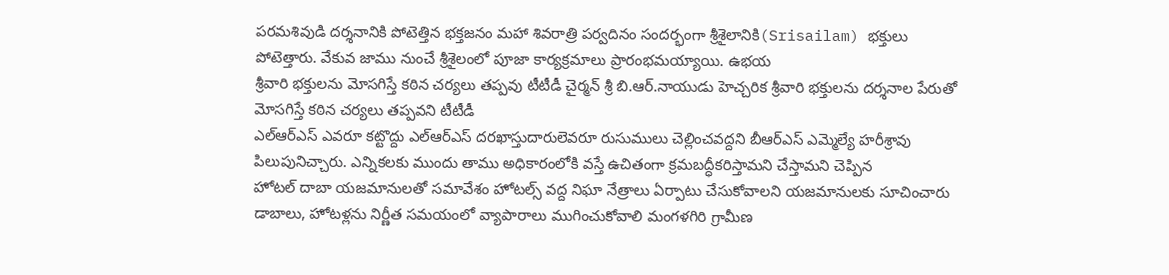పరమశివుడి దర్శనానికి పోటెత్తిన భక్తజనం మహా శివరాత్రి పర్వదినం సందర్భంగా శ్రీశైలానికి(Srisailam) భక్తులు పోటెత్తారు. వేకువ జాము నుంచే శ్రీశైలంలో పూజా కార్యక్రమాలు ప్రారంభమయ్యాయి. ఉభయ
శ్రీవారి భక్తులను మోసగిస్తే కఠిన చర్యలు తప్పవు టీటీడీ చైర్మన్ శ్రీ బి.ఆర్.నాయుడు హెచ్చరిక శ్రీవారి భక్తులను దర్శనాల పేరుతో మోసగిస్తే కఠిన చర్యలు తప్పవని టీటీడీ
ఎల్ఆర్ఎస్ ఎవరూ కట్టొద్దు ఎల్ఆర్ఎస్ దరఖాస్తుదారులెవరూ రుసుములు చెల్లించవద్దని బీఆర్ఎస్ ఎమ్మెల్యే హరీశ్రావు పిలుపునిచ్చారు. ఎన్నికలకు ముందు తాము అధికారంలోకి వస్తే ఉచితంగా క్రమబద్ధీకరిస్తామని చేస్తామని చెప్పిన
హోటల్ దాబా యజమానులతో సమావేశం హోటల్స్ వద్ద నిఘా నేత్రాలు ఏర్పాటు చేసుకోవాలని యజమానులకు సూచించారు డాబాలు, హోటళ్లను నిర్ణీత సమయంలో వ్యాపారాలు ముగించుకోవాలి మంగళగిరి గ్రామీణ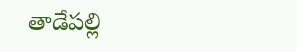తాడేపల్లి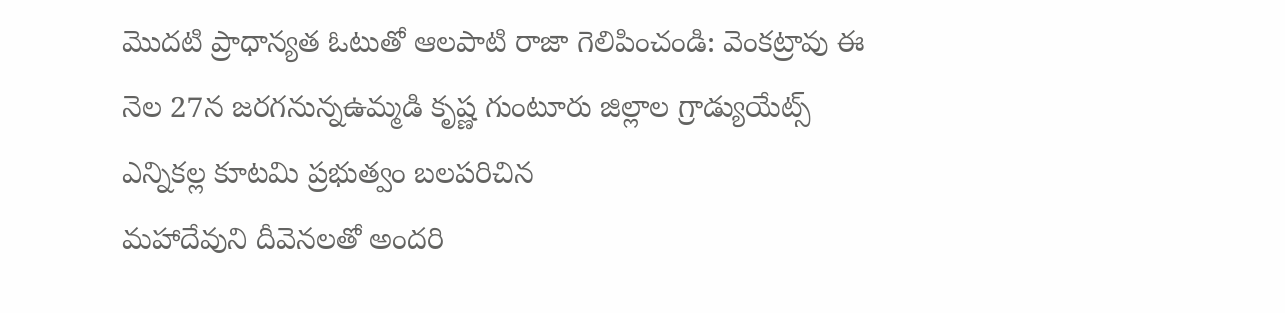మొదటి ప్రాధాన్యత ఓటుతో ఆలపాటి రాజా గెలిపించండి: వెంకట్రావు ఈ నెల 27న జరగనున్నఉమ్మడి కృష్ణ గుంటూరు జిల్లాల గ్రాడ్యుయేట్స్ ఎన్నికల్ల కూటమి ప్రభుత్వం బలపరిచిన
మహాదేవుని దీవెనలతో అందరి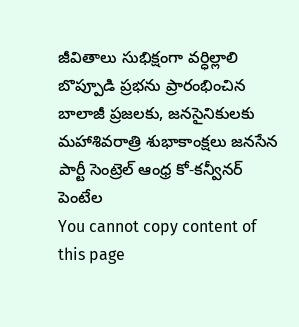జీవితాలు సుభిక్షంగా వర్ధిల్లాలి బొప్పూడి ప్రభను ప్రారంభించిన బాలాజీ ప్రజలకు, జనసైనికులకు మహాశివరాత్రి శుభాకాంక్షలు జనసేన పార్టీ సెంట్రెల్ ఆంధ్ర కో-కన్వీనర్ పెంటేల
You cannot copy content of this page